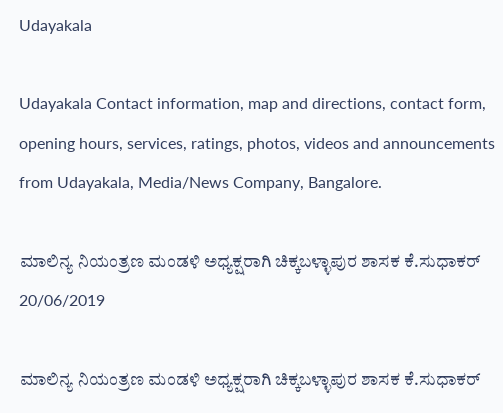Udayakala

Udayakala Contact information, map and directions, contact form, opening hours, services, ratings, photos, videos and announcements from Udayakala, Media/News Company, Bangalore.

ಮಾಲಿನ್ಯ ನಿಯಂತ್ರಣ ಮಂಡಳಿ ಅಧ್ಯಕ್ಷರಾಗಿ ಚಿಕ್ಕಬಳ್ಳಾಪುರ ಶಾಸಕ ಕೆ.ಸುಧಾಕರ್‌
20/06/2019

ಮಾಲಿನ್ಯ ನಿಯಂತ್ರಣ ಮಂಡಳಿ ಅಧ್ಯಕ್ಷರಾಗಿ ಚಿಕ್ಕಬಳ್ಳಾಪುರ ಶಾಸಕ ಕೆ.ಸುಧಾಕರ್‌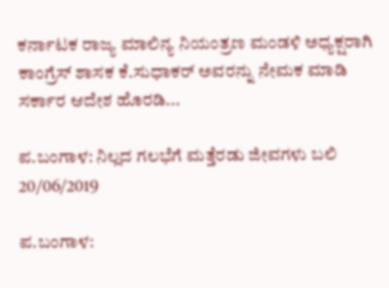ಕರ್ನಾಟಕ ರಾಜ್ಯ ಮಾಲಿನ್ಯ ನಿಯಂತ್ರಣ ಮಂಡಳಿ ಅಧ್ಯಕ್ಷರಾಗಿ ಕಾಂಗ್ರೆಸ್ ಶಾಸಕ ಕೆ.ಸುಧಾಕರ್ ಅವರನ್ನು ನೇಮಕ ಮಾಡಿ ಸರ್ಕಾರ ಆದೇಶ ಹೊರಡಿ...

ಪ.ಬಂಗಾಳ: ನಿಲ್ಲದ ಗಲಭೆಗೆ ಮತ್ತೆರಡು ಜೀವಗಳು ಬಲಿ
20/06/2019

ಪ.ಬಂಗಾಳ: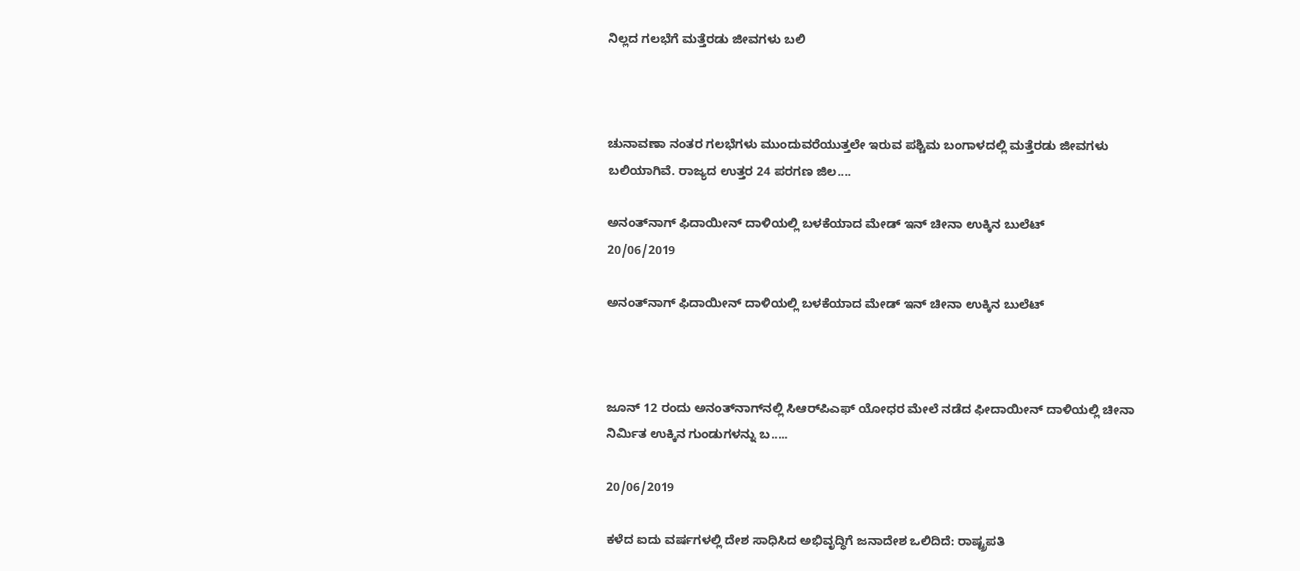ನಿಲ್ಲದ ಗಲಭೆಗೆ ಮತ್ತೆರಡು ಜೀವಗಳು ಬಲಿ



ಚುನಾವಣಾ ನಂತರ ಗಲಭೆಗಳು ಮುಂದುವರೆಯುತ್ತಲೇ ಇರುವ ಪಶ್ಚಿಮ ಬಂಗಾಳದಲ್ಲಿ ಮತ್ತೆರಡು ಜೀವಗಳು ಬಲಿಯಾಗಿವೆ. ರಾಜ್ಯದ ಉತ್ತರ 24 ಪರಗಣ ಜಿಲ....

ಅನಂತ್‌ನಾಗ್‌ ಫಿದಾಯೀನ್‌ ದಾಳಿಯಲ್ಲಿ ಬಳಕೆಯಾದ ಮೇಡ್‌ ಇನ್‌ ಚೀನಾ ಉಕ್ಕಿನ ಬುಲೆಟ್‌
20/06/2019

ಅನಂತ್‌ನಾಗ್‌ ಫಿದಾಯೀನ್‌ ದಾಳಿಯಲ್ಲಿ ಬಳಕೆಯಾದ ಮೇಡ್‌ ಇನ್‌ ಚೀನಾ ಉಕ್ಕಿನ ಬುಲೆಟ್‌



ಜೂನ್ 12 ರಂದು ಅನಂತ್‌ನಾಗ್‌ನಲ್ಲಿ ಸಿಆರ್‌ಪಿಎಫ್ ಯೋಧರ ಮೇಲೆ ನಡೆದ ಫೀದಾಯೀನ್‌ ದಾಳಿಯಲ್ಲಿ ಚೀನಾ ನಿರ್ಮಿತ ಉಕ್ಕಿನ ಗುಂಡುಗಳನ್ನು ಬ.....

20/06/2019

ಕಳೆದ ಐದು ವರ್ಷಗಳಲ್ಲಿ ದೇಶ ಸಾಧಿಸಿದ ಅಭಿವೃದ್ಧಿಗೆ ಜನಾದೇಶ ಒಲಿದಿದೆ: ರಾಷ್ಟ್ರಪತಿ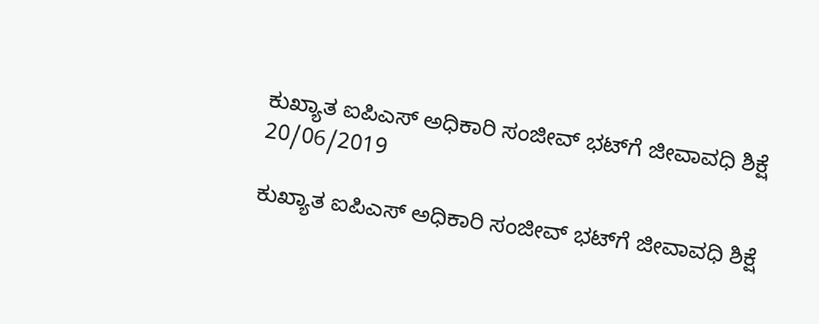ಕುಖ್ಯಾತ ಐಪಿಎಸ್‌ ಅಧಿಕಾರಿ ಸಂಜೀವ್‌ ಭಟ್‌ಗೆ ಜೀವಾವಧಿ ಶಿಕ್ಷೆ
20/06/2019

ಕುಖ್ಯಾತ ಐಪಿಎಸ್‌ ಅಧಿಕಾರಿ ಸಂಜೀವ್‌ ಭಟ್‌ಗೆ ಜೀವಾವಧಿ ಶಿಕ್ಷೆ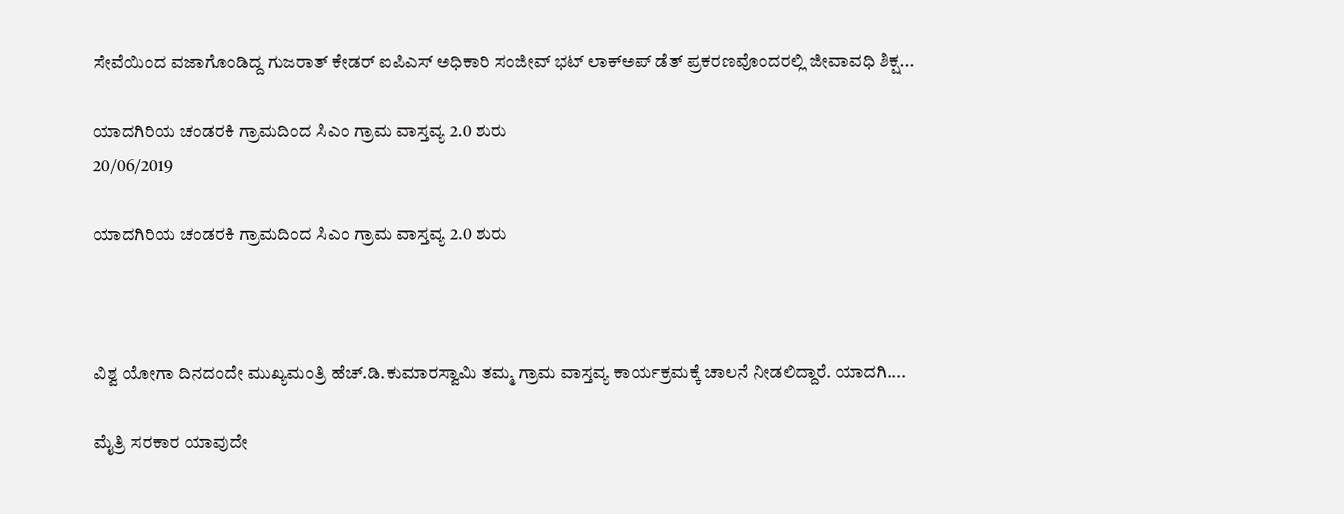ಸೇವೆಯಿಂದ ವಜಾಗೊಂಡಿದ್ದ ಗುಜರಾತ್‌ ಕೇಡರ್‌ ಐಪಿಎಸ್ ಅಧಿಕಾರಿ ಸಂಜೀವ್ ಭಟ್ ಲಾಕ್‌ಅಪ್‌ ಡೆತ್‌ ಪ್ರಕರಣವೊಂದರಲ್ಲಿ ಜೀವಾವಧಿ ಶಿಕ್ಷ...

ಯಾದಗಿರಿಯ ಚಂಡರಕಿ ಗ್ರಾಮದಿಂದ ಸಿಎಂ ಗ್ರಾಮ ವಾಸ್ತವ್ಯ 2.0 ಶುರು
20/06/2019

ಯಾದಗಿರಿಯ ಚಂಡರಕಿ ಗ್ರಾಮದಿಂದ ಸಿಎಂ ಗ್ರಾಮ ವಾಸ್ತವ್ಯ 2.0 ಶುರು



ವಿಶ್ವ ಯೋಗಾ ದಿನದಂದೇ ಮುಖ್ಯಮಂತ್ರಿ ಹೆಚ್.ಡಿ.ಕುಮಾರಸ್ವಾಮಿ ತಮ್ಮ ಗ್ರಾಮ ವಾಸ್ತವ್ಯ ಕಾರ್ಯಕ್ರಮಕ್ಕೆ ಚಾಲನೆ ನೀಡಲಿದ್ದಾರೆ. ಯಾದಗಿ....

ಮೈತ್ರಿ ಸರಕಾರ ಯಾವುದೇ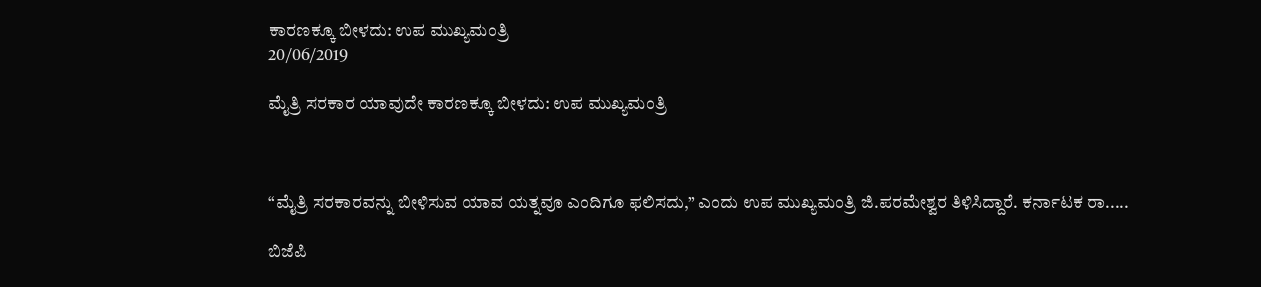ಕಾರಣಕ್ಕೂ ಬೀಳದು: ಉಪ ಮುಖ್ಯಮಂತ್ರಿ
20/06/2019

ಮೈತ್ರಿ ಸರಕಾರ ಯಾವುದೇ ಕಾರಣಕ್ಕೂ ಬೀಳದು: ಉಪ ಮುಖ್ಯಮಂತ್ರಿ



“ಮೈತ್ರಿ ಸರಕಾರವನ್ನು ಬೀಳಿಸುವ ಯಾವ ಯತ್ನವೂ ಎಂದಿಗೂ ಫಲಿಸದು,” ಎಂದು ಉಪ ಮುಖ್ಯಮಂತ್ರಿ ಜಿ.ಪರಮೇಶ್ವರ ತಿಳಿಸಿದ್ದಾರೆ. ಕರ್ನಾಟಕ ರಾ.....

ಬಿಜೆಪಿ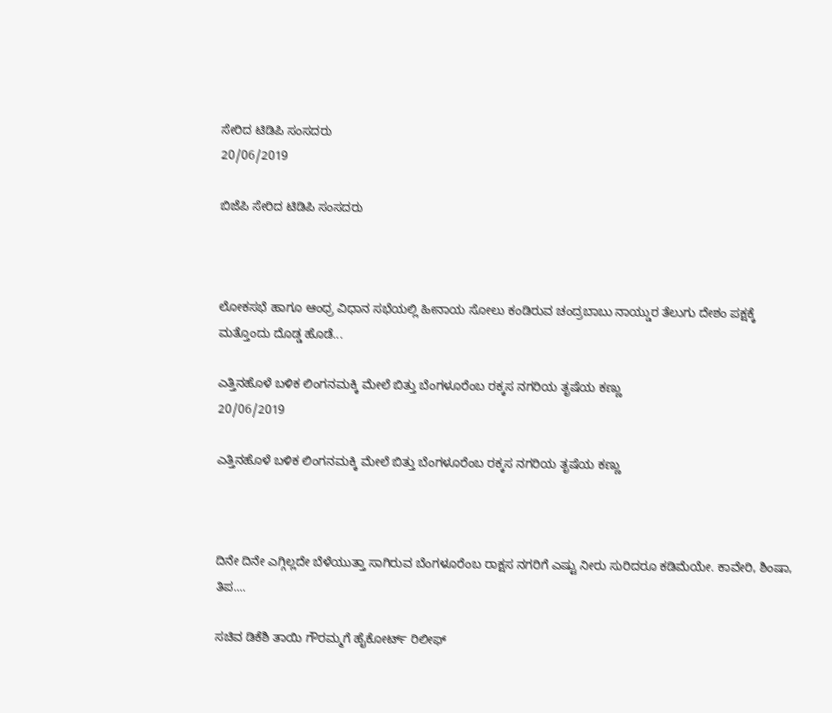ಸೇರಿದ ಟಿಡಿಪಿ ಸಂಸದರು
20/06/2019

ಬಿಜೆಪಿ ಸೇರಿದ ಟಿಡಿಪಿ ಸಂಸದರು



ಲೋಕಸಭೆ ಹಾಗೂ ಆಂಧ್ರ ವಿಧಾನ ಸಭೆಯಲ್ಲಿ ಹೀನಾಯ ಸೋಲು ಕಂಡಿರುವ ಚಂದ್ರಬಾಬು ನಾಯ್ಡುರ ತೆಲುಗು ದೇಶಂ ಪಕ್ಷಕ್ಕೆ ಮತ್ತೊಂದು ದೊಡ್ಡ ಹೊಡೆ...

ಎತ್ತಿನಹೊಳೆ ಬಳಿಕ ಲಿಂಗನಮಕ್ಕಿ ಮೇಲೆ ಬಿತ್ತು ಬೆಂಗಳೂರೆಂಬ ರಕ್ಕಸ ನಗರಿಯ ತೃಷೆಯ ಕಣ್ಣು
20/06/2019

ಎತ್ತಿನಹೊಳೆ ಬಳಿಕ ಲಿಂಗನಮಕ್ಕಿ ಮೇಲೆ ಬಿತ್ತು ಬೆಂಗಳೂರೆಂಬ ರಕ್ಕಸ ನಗರಿಯ ತೃಷೆಯ ಕಣ್ಣು



ದಿನೇ ದಿನೇ ಎಗ್ಗಿಲ್ಲದೇ ಬೆಳೆಯುತ್ತಾ ಸಾಗಿರುವ ಬೆಂಗಳೂರೆಂಬ ರಾಕ್ಷಸ ನಗರಿಗೆ ಎಷ್ಟು ನೀರು ಸುರಿದರೂ ಕಡಿಮೆಯೇ. ಕಾವೇರಿ, ಶಿಂಷಾ, ತಿಪ....

ಸಚಿವ ಡಿಕೆಶಿ ತಾಯಿ ಗೌರಮ್ಮಗೆ ಹೈಕೋರ್ಟ್ ರಿಲೀಫ್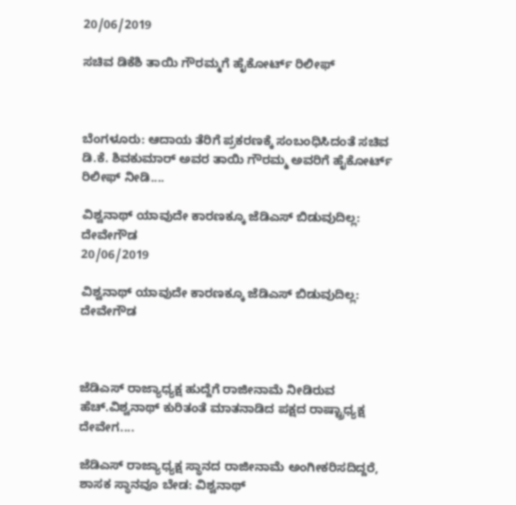20/06/2019

ಸಚಿವ ಡಿಕೆಶಿ ತಾಯಿ ಗೌರಮ್ಮಗೆ ಹೈಕೋರ್ಟ್ ರಿಲೀಫ್



ಬೆಂಗಳೂರು: ಆದಾಯ ತೆರಿಗೆ ಪ್ರಕರಣಕ್ಕೆ ಸಂಬಂಧಿಸಿದಂತೆ ಸಚಿವ ಡಿ.ಕೆ. ಶಿವಕುಮಾರ್ ಅವರ ತಾಯಿ ಗೌರಮ್ಮ ಅವರಿಗೆ ಹೈಕೋರ್ಟ್ ರಿಲೀಫ್ ನೀಡಿ....

ವಿಶ್ವನಾಥ್‌ ಯಾವುದೇ ಕಾರಣಕ್ಕೂ ಜೆಡಿಎಸ್‌ ಬಿಡುವುದಿಲ್ಲ: ದೇವೇಗೌಡ
20/06/2019

ವಿಶ್ವನಾಥ್‌ ಯಾವುದೇ ಕಾರಣಕ್ಕೂ ಜೆಡಿಎಸ್‌ ಬಿಡುವುದಿಲ್ಲ: ದೇವೇಗೌಡ



ಜೆಡಿಎಸ್‌ ರಾಜ್ಯಾಧ್ಯಕ್ಷ ಹುದ್ದೆಗೆ ರಾಜೀನಾಮೆ ನೀಡಿರುವ ಹೆಚ್.ವಿಶ್ವನಾಥ್ ಕುರಿತಂತೆ ಮಾತನಾಡಿದ ಪಕ್ಷದ ರಾಷ್ಟ್ರಾಧ್ಯಕ್ಷ ದೇವೇಗ....

ಜೆಡಿಎಸ್‌ ರಾಜ್ಯಾಧ್ಯಕ್ಷ ಸ್ಥಾನದ ರಾಜೀನಾಮೆ ಅಂಗೀಕರಿಸದಿದ್ದರೆ, ಶಾಸಕ ಸ್ಥಾನವೂ ಬೇಡ: ವಿಶ್ವನಾಥ್‌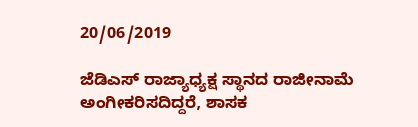20/06/2019

ಜೆಡಿಎಸ್‌ ರಾಜ್ಯಾಧ್ಯಕ್ಷ ಸ್ಥಾನದ ರಾಜೀನಾಮೆ ಅಂಗೀಕರಿಸದಿದ್ದರೆ, ಶಾಸಕ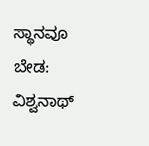ಸ್ಥಾನವೂ ಬೇಡ: ವಿಶ್ವನಾಥ್‌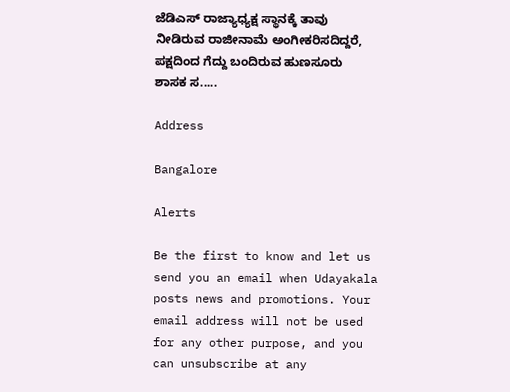ಜೆಡಿಎಸ್ ರಾಜ್ಯಾಧ್ಯಕ್ಷ ಸ್ಥಾನಕ್ಕೆ ತಾವು ನೀಡಿರುವ ರಾಜೀನಾಮೆ ಅಂಗೀಕರಿಸದಿದ್ದರೆ, ಪಕ್ಷದಿಂದ ಗೆದ್ದು ಬಂದಿರುವ ಹುಣಸೂರು ಶಾಸಕ ಸ.....

Address

Bangalore

Alerts

Be the first to know and let us send you an email when Udayakala posts news and promotions. Your email address will not be used for any other purpose, and you can unsubscribe at any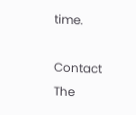time.

Contact The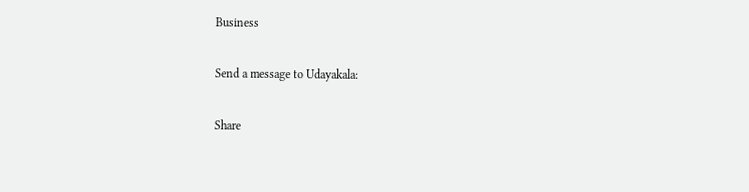Business

Send a message to Udayakala:

Share